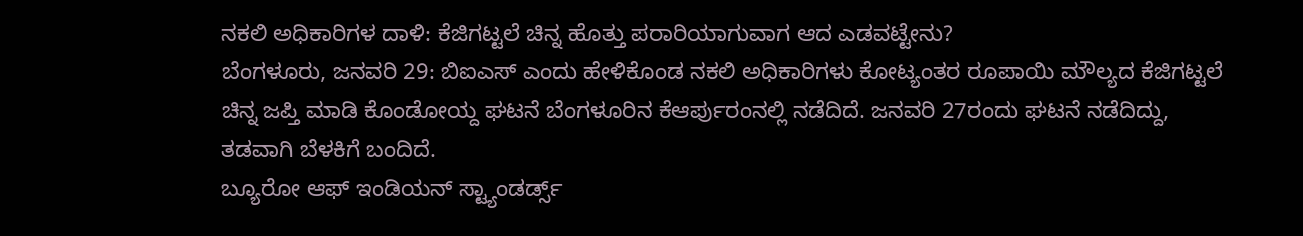ನಕಲಿ ಅಧಿಕಾರಿಗಳ ದಾಳಿ: ಕೆಜಿಗಟ್ಟಲೆ ಚಿನ್ನ ಹೊತ್ತು ಪರಾರಿಯಾಗುವಾಗ ಆದ ಎಡವಟ್ಟೇನು?
ಬೆಂಗಳೂರು, ಜನವರಿ 29: ಬಿಐಎಸ್ ಎಂದು ಹೇಳಿಕೊಂಡ ನಕಲಿ ಅಧಿಕಾರಿಗಳು ಕೋಟ್ಯಂತರ ರೂಪಾಯಿ ಮೌಲ್ಯದ ಕೆಜಿಗಟ್ಟಲೆ ಚಿನ್ನ ಜಪ್ತಿ ಮಾಡಿ ಕೊಂಡೋಯ್ದ ಘಟನೆ ಬೆಂಗಳೂರಿನ ಕೆಆರ್ಪುರಂನಲ್ಲಿ ನಡೆದಿದೆ. ಜನವರಿ 27ರಂದು ಘಟನೆ ನಡೆದಿದ್ದು, ತಡವಾಗಿ ಬೆಳಕಿಗೆ ಬಂದಿದೆ.
ಬ್ಯೂರೋ ಆಫ್ ಇಂಡಿಯನ್ ಸ್ಟ್ಯಾಂಡರ್ಡ್ಸ್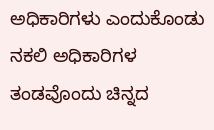ಅಧಿಕಾರಿಗಳು ಎಂದುಕೊಂಡು ನಕಲಿ ಅಧಿಕಾರಿಗಳ ತಂಡವೊಂದು ಚಿನ್ನದ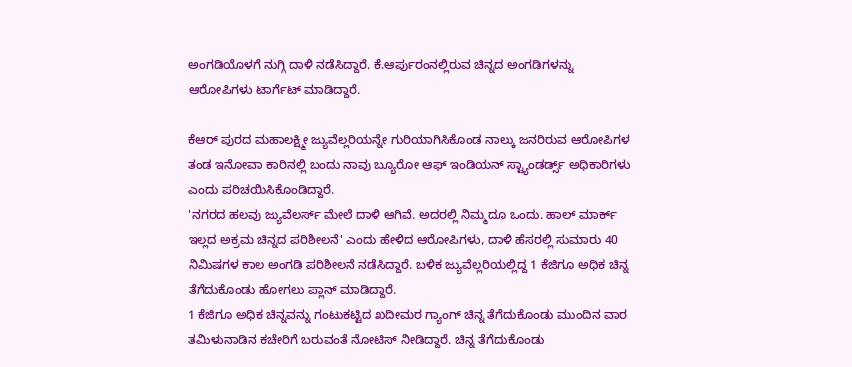ಅಂಗಡಿಯೊಳಗೆ ನುಗ್ಗಿ ದಾಳಿ ನಡೆಸಿದ್ದಾರೆ. ಕೆ.ಆರ್ಪುರಂನಲ್ಲಿರುವ ಚಿನ್ನದ ಅಂಗಡಿಗಳನ್ನು ಆರೋಪಿಗಳು ಟಾರ್ಗೆಟ್ ಮಾಡಿದ್ದಾರೆ.

ಕೆಆರ್ ಪುರದ ಮಹಾಲಕ್ಷ್ಮೀ ಜ್ಯುವೆಲ್ಲರಿಯನ್ನೇ ಗುರಿಯಾಗಿಸಿಕೊಂಡ ನಾಲ್ಕು ಜನರಿರುವ ಆರೋಪಿಗಳ ತಂಡ ಇನೋವಾ ಕಾರಿನಲ್ಲಿ ಬಂದು ನಾವು ಬ್ಯೂರೋ ಆಫ್ ಇಂಡಿಯನ್ ಸ್ಟ್ಯಾಂಡರ್ಡ್ಸ್ ಅಧಿಕಾರಿಗಳು ಎಂದು ಪರಿಚಯಿಸಿಕೊಂಡಿದ್ದಾರೆ.
'ನಗರದ ಹಲವು ಜ್ಯುವೆಲರ್ಸ್ ಮೇಲೆ ದಾಳಿ ಆಗಿವೆ. ಅದರಲ್ಲಿ ನಿಮ್ಮದೂ ಒಂದು. ಹಾಲ್ ಮಾರ್ಕ್ ಇಲ್ಲದ ಅಕ್ರಮ ಚಿನ್ನದ ಪರಿಶೀಲನೆ' ಎಂದು ಹೇಳಿದ ಆರೋಪಿಗಳು, ದಾಳಿ ಹೆಸರಲ್ಲಿ ಸುಮಾರು 40 ನಿಮಿಷಗಳ ಕಾಲ ಅಂಗಡಿ ಪರಿಶೀಲನೆ ನಡೆಸಿದ್ದಾರೆ. ಬಳಿಕ ಜ್ಯುವೆಲ್ಲರಿಯಲ್ಲಿದ್ದ 1 ಕೆಜಿಗೂ ಅಧಿಕ ಚಿನ್ನ ತೆಗೆದುಕೊಂಡು ಹೋಗಲು ಪ್ಲಾನ್ ಮಾಡಿದ್ದಾರೆ.
1 ಕೆಜಿಗೂ ಅಧಿಕ ಚಿನ್ನವನ್ನು ಗಂಟುಕಟ್ಟಿದ ಖದೀಮರ ಗ್ಯಾಂಗ್ ಚಿನ್ನ ತೆಗೆದುಕೊಂಡು ಮುಂದಿನ ವಾರ ತಮಿಳುನಾಡಿನ ಕಚೇರಿಗೆ ಬರುವಂತೆ ನೋಟಿಸ್ ನೀಡಿದ್ದಾರೆ. ಚಿನ್ನ ತೆಗೆದುಕೊಂಡು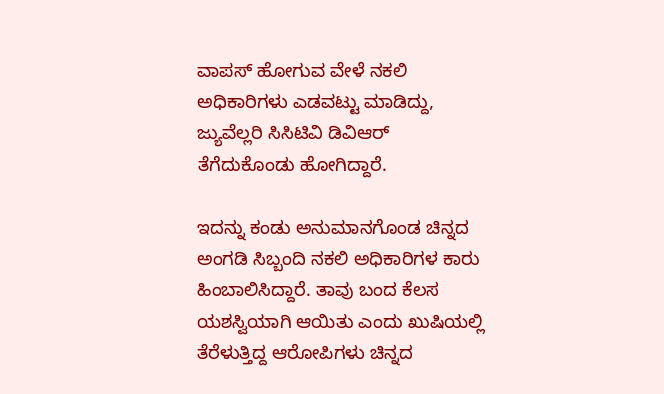ವಾಪಸ್ ಹೋಗುವ ವೇಳೆ ನಕಲಿ ಅಧಿಕಾರಿಗಳು ಎಡವಟ್ಟು ಮಾಡಿದ್ದು, ಜ್ಯುವೆಲ್ಲರಿ ಸಿಸಿಟಿವಿ ಡಿವಿಆರ್ ತೆಗೆದುಕೊಂಡು ಹೋಗಿದ್ದಾರೆ.

ಇದನ್ನು ಕಂಡು ಅನುಮಾನಗೊಂಡ ಚಿನ್ನದ ಅಂಗಡಿ ಸಿಬ್ಬಂದಿ ನಕಲಿ ಅಧಿಕಾರಿಗಳ ಕಾರು ಹಿಂಬಾಲಿಸಿದ್ದಾರೆ. ತಾವು ಬಂದ ಕೆಲಸ ಯಶಸ್ವಿಯಾಗಿ ಆಯಿತು ಎಂದು ಖುಷಿಯಲ್ಲಿ ತೆರೆಳುತ್ತಿದ್ದ ಆರೋಪಿಗಳು ಚಿನ್ನದ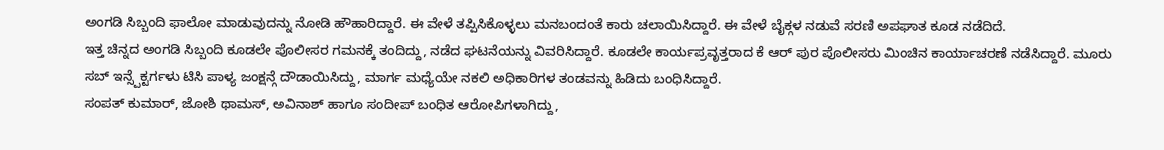ಅಂಗಡಿ ಸಿಬ್ಬಂದಿ ಫಾಲೋ ಮಾಡುವುದನ್ನು ನೋಡಿ ಹೌಹಾರಿದ್ದಾರೆ. ಈ ವೇಳೆ ತಪ್ಪಿಸಿಕೊಳ್ಳಲು ಮನಬಂದಂತೆ ಕಾರು ಚಲಾಯಿಸಿದ್ದಾರೆ. ಈ ವೇಳೆ ಬೈಕ್ಗಳ ನಡುವೆ ಸರಣಿ ಅಪಘಾತ ಕೂಡ ನಡೆದಿದೆ.
ಇತ್ತ ಚಿನ್ನದ ಅಂಗಡಿ ಸಿಬ್ಬಂದಿ ಕೂಡಲೇ ಪೊಲೀಸರ ಗಮನಕ್ಕೆ ತಂದಿದ್ದು, ನಡೆದ ಘಟನೆಯನ್ನು ವಿವರಿಸಿದ್ದಾರೆ. ಕೂಡಲೇ ಕಾರ್ಯಪ್ರವೃತ್ತರಾದ ಕೆ ಆರ್ ಪುರ ಪೊಲೀಸರು ಮಿಂಚಿನ ಕಾರ್ಯಾಚರಣೆ ನಡೆಸಿದ್ದಾರೆ. ಮೂರು ಸಬ್ ಇನ್ಸ್ಪೆಕ್ಟರ್ಗಳು ಟಿಸಿ ಪಾಳ್ಯ ಜಂಕ್ಷನ್ಗೆ ದೌಡಾಯಿಸಿದ್ದು, ಮಾರ್ಗ ಮಧ್ಯೆಯೇ ನಕಲಿ ಅಧಿಕಾರಿಗಳ ತಂಡವನ್ನು ಹಿಡಿದು ಬಂಧಿಸಿದ್ದಾರೆ.
ಸಂಪತ್ ಕುಮಾರ್, ಜೋಶಿ ಥಾಮಸ್, ಅವಿನಾಶ್ ಹಾಗೂ ಸಂದೀಪ್ ಬಂಧಿತ ಆರೋಪಿಗಳಾಗಿದ್ದು,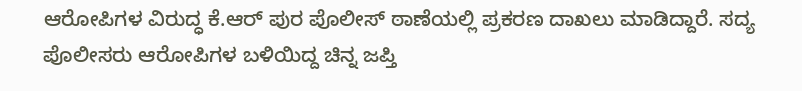ಆರೋಪಿಗಳ ವಿರುದ್ಧ ಕೆ.ಆರ್ ಪುರ ಪೊಲೀಸ್ ಠಾಣೆಯಲ್ಲಿ ಪ್ರಕರಣ ದಾಖಲು ಮಾಡಿದ್ದಾರೆ. ಸದ್ಯ ಪೊಲೀಸರು ಆರೋಪಿಗಳ ಬಳಿಯಿದ್ದ ಚಿನ್ನ ಜಪ್ತಿ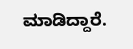ಮಾಡಿದ್ದಾರೆ.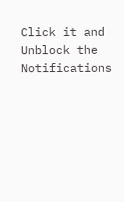Click it and Unblock the Notifications